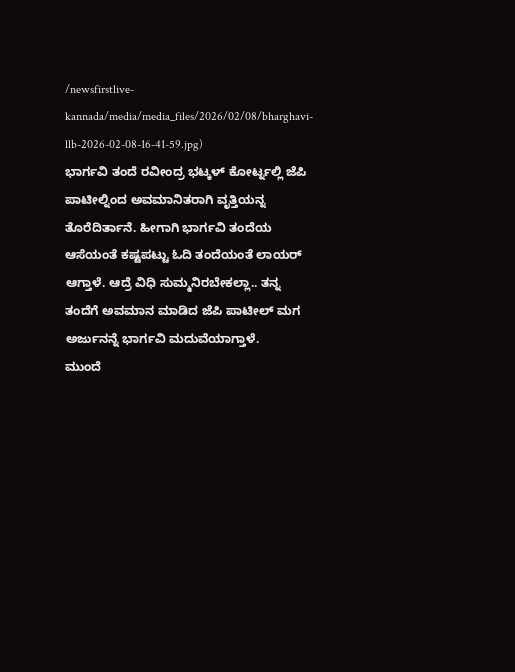/newsfirstlive-kannada/media/media_files/2026/02/08/bharghavi-llb-2026-02-08-16-41-59.jpg)
ಭಾರ್ಗವಿ ತಂದೆ ರವೀಂದ್ರ ಭಟ್ಕಳ್ ಕೋರ್ಟ್ನಲ್ಲಿ ಜೆಪಿ ಪಾಟೀಲ್ನಿಂದ ಅವಮಾನಿತರಾಗಿ ವೃತ್ತಿಯನ್ನ ತೊರೆದಿರ್ತಾನೆ. ಹೀಗಾಗಿ ಭಾರ್ಗವಿ ತಂದೆಯ ಆಸೆಯಂತೆ ಕಷ್ಟಪಟ್ಟು ಓದಿ ತಂದೆಯಂತೆ ಲಾಯರ್ ಆಗ್ತಾಳೆ. ಆದ್ರೆ ವಿಧಿ ಸುಮ್ಮನಿರಬೇಕಲ್ಲಾ.. ತನ್ನ ತಂದೆಗೆ ಅವಮಾನ ಮಾಡಿದ ಜೆಪಿ ಪಾಟೀಲ್ ಮಗ ಅರ್ಜುನನ್ನೆ ಭಾರ್ಗವಿ ಮದುವೆಯಾಗ್ತಾಳೆ.
ಮುಂದೆ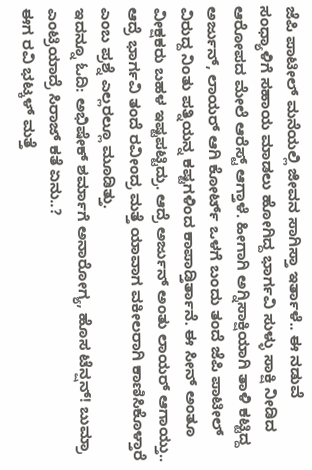ಜೆಪಿ ಪಾಟೀಲ್ ಮನೆಯಲ್ಲಿ ಜೀವನ ಸಾಗಿಸ್ತಾ ಇರ್ತಾಳೆ.. ಈ ನಡುವೆ ಸಂಧ್ಯಾಳಿಗೆ ಸಹಾಯ ಮಾಡಲು ಹೋಗಿದ್ದ ಭಾರ್ಗವಿ ಸುಳ್ಳು ಸಾಕ್ಷಿ ನೀಡಿದ ಆರೋಪದ ಮೇಲೆ ಆರೆಸ್ಟ್ ಆಗ್ತಾಳೆ. ಹೀಗಾಗಿ ಅಗ್ನಿಸಾಕ್ಷಿಯಾಗಿ ತಾಳಿ ಕಟ್ಟಿದ್ದ ಅರ್ಜುನ್, ಲಾಯರ್ ಆಗಿ ಕೋರ್ಟ್ ಒಳಗೆ ಬಂದು ತಂದೆ ಜೆಪಿ ಪಾಟೀಲ್ ವಿರುದ್ದ ನಿಂತು ಪತ್ನಿಯನ್ನ ಕಷ್ಟಗಳಿಂದ ಕಾಪಾಡ್ತಿರ್ತಾನೆ. ಈ ಸೀನ್ ಅಂತೂ ವೀಕ್ಷಕರು ಬಹಳ ಇಷ್ಟಪಟ್ಟಿದ್ರು. ಆದ್ರೆ ಅರ್ಜುನ್ ಅಂತು ಲಾಯರ್ ಆಗಾಯ್ತು.. ಆದ್ರೆ ಭಾರ್ಗವಿ ತಂದೆ ರವೀಂದ್ರ ಮತ್ತೆ ಯಾವಾಗ ವಕೀಲರಾಗಿ ಕಾಣಿಸಿಕೊಳ್ತಾರೆ ಎಂಬ ಪ್ರಶ್ನೆ ಎಲ್ಲರಲ್ಲೂ ಮೂಡಿತ್ತು.
ಇದನ್ನೂ ಓದಿ: ಅಭಿಷೇಕ್ ಶರ್ಮಾಗೆ ಅನಾರೋಗ್ಯ, ಹೊಸ ಟೆನ್ಷನ್! ಬುಮ್ರಾ ಎಂಟ್ರಿಯಾದ್ರೆ ಸಿರಾಜ್ ಕತೆ ಏನು..?
ಈಗ ರವಿ ಭಟ್ಕಳ್ ಮತ್ತೆ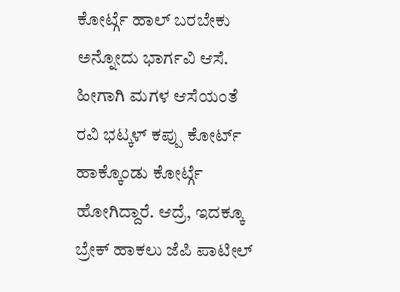ಕೋರ್ಟ್ಗೆ ಹಾಲ್ ಬರಬೇಕು ಅನ್ನೋದು ಭಾರ್ಗವಿ ಆಸೆ. ಹೀಗಾಗಿ ಮಗಳ ಆಸೆಯಂತೆ ರವಿ ಭಟ್ಕಳ್ ಕಪ್ಪು ಕೋರ್ಟ್ ಹಾಕ್ಕೊಂಡು ಕೋರ್ಟ್ಗೆ ಹೋಗಿದ್ದಾರೆ. ಆದ್ರೆ, ಇದಕ್ಕೂ ಬ್ರೇಕ್ ಹಾಕಲು ಜೆಪಿ ಪಾಟೀಲ್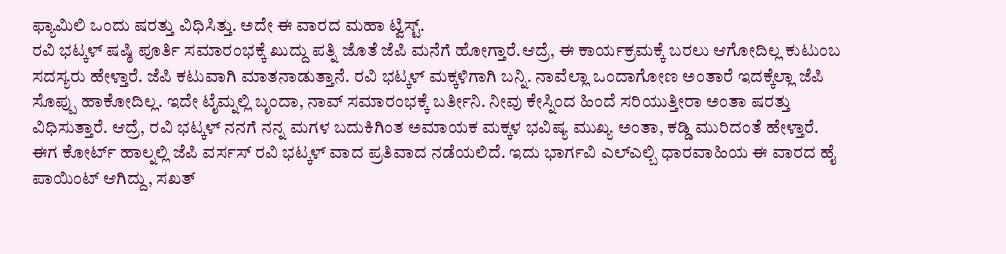ಫ್ಯಾಮಿಲಿ ಒಂದು ಷರತ್ತು ವಿಧಿಸಿತ್ತು. ಅದೇ ಈ ವಾರದ ಮಹಾ ಟ್ವಿಸ್ಟ್.
ರವಿ ಭಟ್ಕಳ್ ಷಷ್ಠಿ ಪೂರ್ತಿ ಸಮಾರಂಭಕ್ಕೆ ಖುದ್ದು ಪತ್ನಿ ಜೊತೆ ಜೆಪಿ ಮನೆಗೆ ಹೋಗ್ತಾರೆ.ಆದ್ರೆ, ಈ ಕಾರ್ಯಕ್ರಮಕ್ಕೆ ಬರಲು ಆಗೋದಿಲ್ಲ ಕುಟುಂಬ ಸದಸ್ಯರು ಹೇಳ್ತಾರೆ. ಜೆಪಿ ಕಟುವಾಗಿ ಮಾತನಾಡುತ್ತಾನೆ. ರವಿ ಭಟ್ಕಳ್ ಮಕ್ಕಳಿಗಾಗಿ ಬನ್ನಿ. ನಾವೆಲ್ಲಾ ಒಂದಾಗೋಣ ಅಂತಾರೆ ಇದಕ್ಕೆಲ್ಲಾ ಜೆಪಿ ಸೊಪ್ಪು ಹಾಕೋದಿಲ್ಲ. ಇದೇ ಟೈಮ್ನಲ್ಲಿ ಬೃಂದಾ, ನಾವ್ ಸಮಾರಂಭಕ್ಕೆ ಬರ್ತೀನಿ. ನೀವು ಕೇಸ್ನಿಂದ ಹಿಂದೆ ಸರಿಯುತ್ತೀರಾ ಅಂತಾ ಷರತ್ತು ವಿಧಿಸುತ್ತಾರೆ. ಆದ್ರೆ, ರವಿ ಭಟ್ಕಳ್ ನನಗೆ ನನ್ನ ಮಗಳ ಬದುಕಿಗಿಂತ ಅಮಾಯಕ ಮಕ್ಕಳ ಭವಿಷ್ಯ ಮುಖ್ಯ ಅಂತಾ, ಕಡ್ಡಿ ಮುರಿದಂತೆ ಹೇಳ್ತಾರೆ.
ಈಗ ಕೋರ್ಟ್ ಹಾಲ್ನಲ್ಲಿ ಜೆಪಿ ವರ್ಸಸ್ ರವಿ ಭಟ್ಕಳ್ ವಾದ ಪ್ರತಿವಾದ ನಡೆಯಲಿದೆ. ಇದು ಭಾರ್ಗವಿ ಎಲ್ಎಲ್ಬಿ ಧಾರವಾಹಿಯ ಈ ವಾರದ ಹೈ ಪಾಯಿಂಟ್ ಆಗಿದ್ದು, ಸಖತ್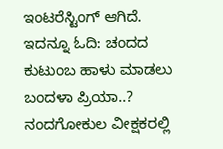ಇಂಟರೆಸ್ಟಿಂಗ್ ಆಗಿದೆ.
ಇದನ್ನೂ ಓದಿ: ಚಂದದ ಕುಟುಂಬ ಹಾಳು ಮಾಡಲು ಬಂದಳಾ ಪ್ರಿಯಾ..? ನಂದಗೋಕುಲ ವೀಕ್ಷಕರಲ್ಲಿ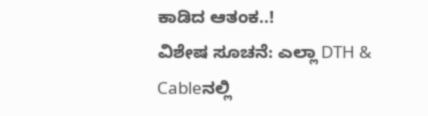ಕಾಡಿದ ಆತಂಕ..!
ವಿಶೇಷ ಸೂಚನೆ: ಎಲ್ಲಾ DTH & Cableನಲ್ಲಿ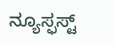ನ್ಯೂಸ್ಫಸ್ಟ್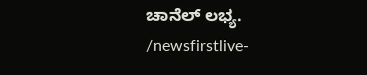ಚಾನೆಲ್ ಲಭ್ಯ.
/newsfirstlive-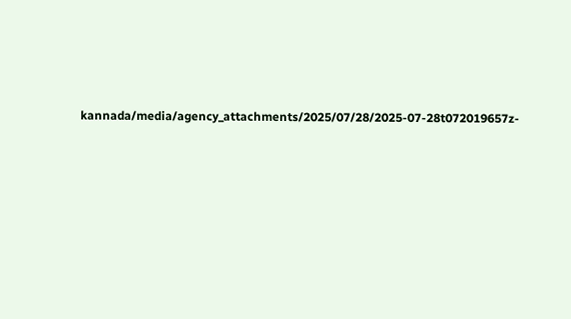kannada/media/agency_attachments/2025/07/28/2025-07-28t072019657z-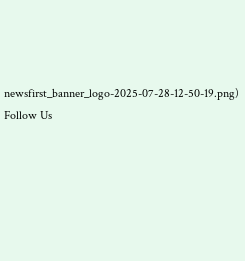newsfirst_banner_logo-2025-07-28-12-50-19.png)
Follow Us